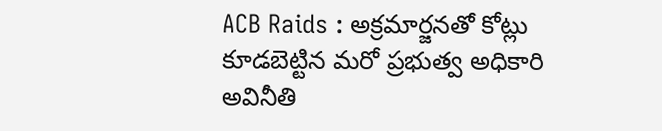ACB Raids : అక్రమార్జనతో కోట్లు కూడబెట్టిన మరో ప్రభుత్వ అధికారి అవినీతి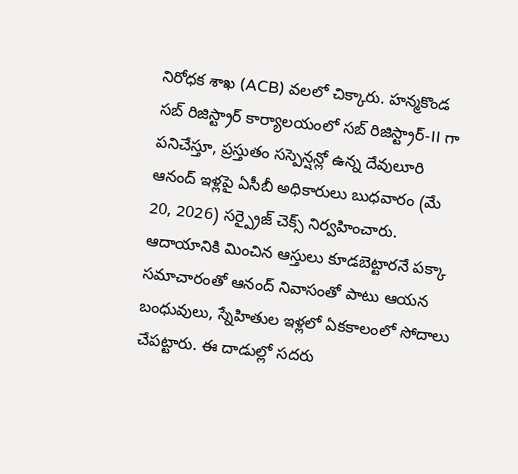నిరోధక శాఖ (ACB) వలలో చిక్కారు. హన్మకొండ సబ్ రిజిస్ట్రార్ కార్యాలయంలో సబ్ రిజిస్ట్రార్-II గా పనిచేస్తూ, ప్రస్తుతం సస్పెన్షన్లో ఉన్న దేవులూరి ఆనంద్ ఇళ్లపై ఏసీబీ అధికారులు బుధవారం (మే 20, 2026) సర్ప్రైజ్ చెక్స్ నిర్వహించారు. ఆదాయానికి మించిన ఆస్తులు కూడబెట్టారనే పక్కా సమాచారంతో ఆనంద్ నివాసంతో పాటు ఆయన బంధువులు, స్నేహితుల ఇళ్లలో ఏకకాలంలో సోదాలు చేపట్టారు. ఈ దాడుల్లో సదరు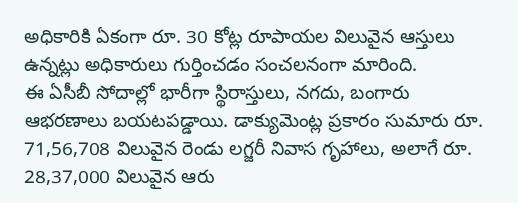అధికారికి ఏకంగా రూ. 30 కోట్ల రూపాయల విలువైన ఆస్తులు ఉన్నట్లు అధికారులు గుర్తించడం సంచలనంగా మారింది.
ఈ ఏసీబీ సోదాల్లో భారీగా స్థిరాస్తులు, నగదు, బంగారు ఆభరణాలు బయటపడ్డాయి. డాక్యుమెంట్ల ప్రకారం సుమారు రూ. 71,56,708 విలువైన రెండు లగ్జరీ నివాస గృహాలు, అలాగే రూ. 28,37,000 విలువైన ఆరు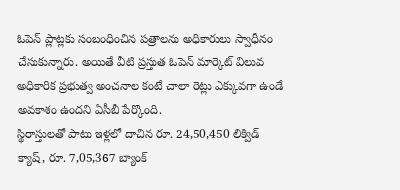ఓపెన్ ప్లాట్లకు సంబంధించిన పత్రాలను అధికారులు స్వాధీనం చేసుకున్నారు. అయితే వీటి ప్రస్తుత ఓపెన్ మార్కెట్ విలువ అధికారిక ప్రభుత్వ అంచనాల కంటే చాలా రెట్లు ఎక్కువగా ఉండే అవకాశం ఉందని ఏసీబీ పేర్కొంది.
స్థిరాస్తులతో పాటు ఇళ్లలో దాచిన రూ. 24,50,450 లిక్విడ్ క్యాష్, రూ. 7,05,367 బ్యాంక్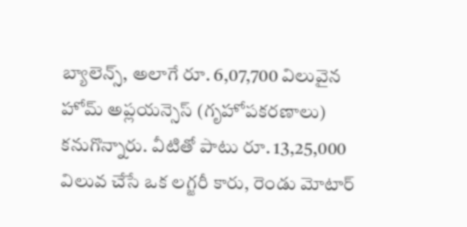బ్యాలెన్స్, అలాగే రూ. 6,07,700 విలువైన హోమ్ అప్లయన్సెస్ (గృహోపకరణాలు) కనుగొన్నారు. వీటితో పాటు రూ. 13,25,000 విలువ చేసే ఒక లగ్జరీ కారు, రెండు మోటార్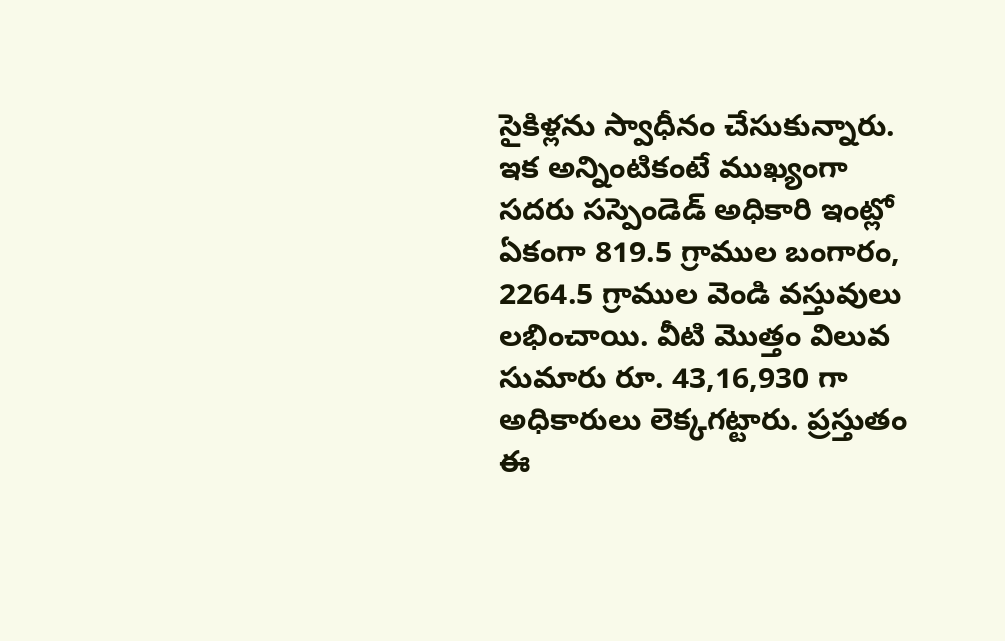సైకిళ్లను స్వాధీనం చేసుకున్నారు. ఇక అన్నింటికంటే ముఖ్యంగా సదరు సస్పెండెడ్ అధికారి ఇంట్లో ఏకంగా 819.5 గ్రాముల బంగారం, 2264.5 గ్రాముల వెండి వస్తువులు లభించాయి. వీటి మొత్తం విలువ సుమారు రూ. 43,16,930 గా అధికారులు లెక్కగట్టారు. ప్రస్తుతం ఈ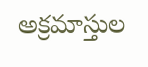అక్రమాస్తుల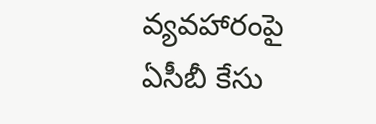వ్యవహారంపై ఏసీబీ కేసు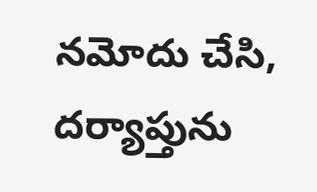నమోదు చేసి, దర్యాప్తును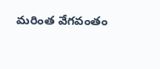మరింత వేగవంతం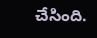చేసింది.